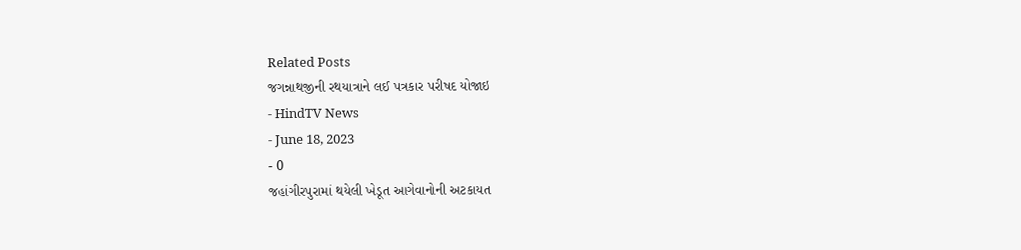Related Posts
જગન્નાથજીની રથયાત્રાને લઈ પત્રકાર પરીષદ યોજાઇ
- HindTV News
- June 18, 2023
- 0
જહાંગીરપુરામાં થયેલી ખેડૂત આગેવાનોની અટકાયત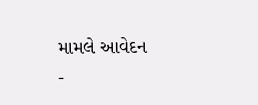મામલે આવેદન
-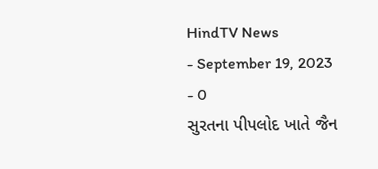HindTV News
- September 19, 2023
- 0
સુરતના પીપલોદ ખાતે જૈન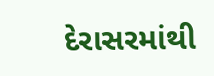દેરાસરમાંથી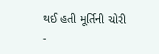થઈ હતી મૂર્તિની ચોરી
-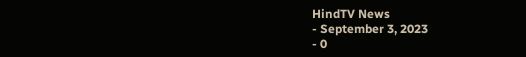HindTV News
- September 3, 2023
- 0